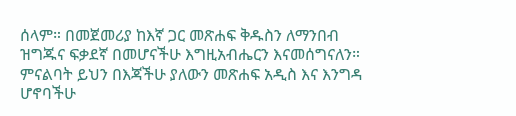ሰላም። በመጀመሪያ ከእኛ ጋር መጽሐፍ ቅዱስን ለማንበብ ዝግጁና ፍቃደኛ በመሆናችሁ እግዚአብሔርን እናመሰግናለን። ምናልባት ይህን በእጃችሁ ያለውን መጽሐፍ አዲስ እና እንግዳ ሆኖባችሁ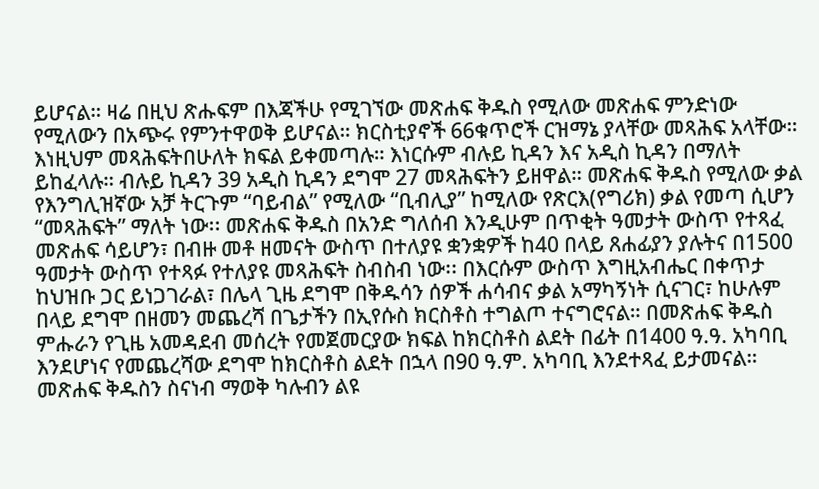ይሆናል። ዛሬ በዚህ ጽሑፍም በእጃችሁ የሚገኘው መጽሐፍ ቅዱስ የሚለው መጽሐፍ ምንድነው የሚለውን በአጭሩ የምንተዋወቅ ይሆናል። ክርስቲያኖች 66ቁጥሮች ርዝማኔ ያላቸው መጻሕፍ አላቸው። እነዚህም መጻሕፍትበሁለት ክፍል ይቀመጣሉ። እነርሱም ብሉይ ኪዳን እና አዲስ ኪዳን በማለት ይከፈላሉ። ብሉይ ኪዳን 39 አዲስ ኪዳን ደግሞ 27 መጻሕፍትን ይዘዋል። መጽሐፍ ቅዱስ የሚለው ቃል የእንግሊዝኛው አቻ ትርጉም “ባይብል” የሚለው “ቢብሊያ” ከሚለው የጽርእ(የግሪክ) ቃል የመጣ ሲሆን “መጻሕፍት” ማለት ነው፡፡ መጽሐፍ ቅዱስ በአንድ ግለሰብ እንዲሁም በጥቂት ዓመታት ውስጥ የተጻፈ መጽሐፍ ሳይሆን፣ በብዙ መቶ ዘመናት ውስጥ በተለያዩ ቋንቋዎች ከ40 በላይ ጸሐፊያን ያሉትና በ1500 ዓመታት ውስጥ የተጻፉ የተለያዩ መጻሕፍት ስብስብ ነው፡፡ በእርሱም ውስጥ እግዚአብሔር በቀጥታ ከህዝቡ ጋር ይነጋገራል፣ በሌላ ጊዜ ደግሞ በቅዱሳን ሰዎች ሐሳብና ቃል አማካኝነት ሲናገር፣ ከሁሉም በላይ ደግሞ በዘመን መጨረሻ በጌታችን በኢየሱስ ክርስቶስ ተግልጦ ተናግሮናል። በመጽሐፍ ቅዱስ ምሑራን የጊዜ አመዳደብ መሰረት የመጀመርያው ክፍል ከክርስቶስ ልደት በፊት በ1400 ዓ.ዓ. አካባቢ እንደሆነና የመጨረሻው ደግሞ ከክርስቶስ ልደት በኋላ በ90 ዓ.ም. አካባቢ እንደተጻፈ ይታመናል። መጽሐፍ ቅዱስን ስናነብ ማወቅ ካሉብን ልዩ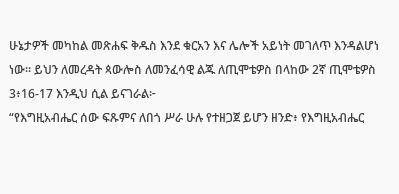ሁኔታዎች መካከል መጽሐፍ ቅዱስ እንደ ቁርአን እና ሌሎች አይነት መገለጥ እንዳልሆነ ነው። ይህን ለመረዳት ጳውሎስ ለመንፈሳዊ ልጁ ለጢሞቴዎስ በላከው 2ኛ ጢሞቴዎስ 3፥16-17 እንዲህ ሲል ይናገራል፦
“የእግዚአብሔር ሰው ፍጹምና ለበጎ ሥራ ሁሉ የተዘጋጀ ይሆን ዘንድ፥ የእግዚአብሔር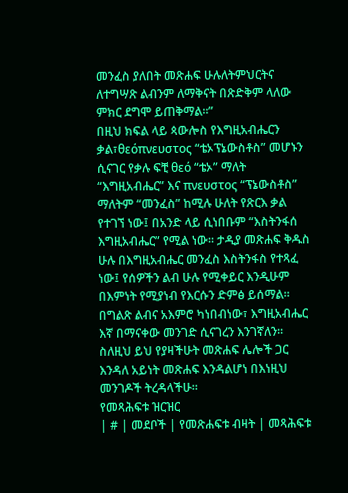መንፈስ ያለበት መጽሐፍ ሁሉለትምህርትና ለተግሣጽ ልብንም ለማቅናት በጽድቅም ላለው ምክር ደግሞ ይጠቅማል።”
በዚህ ክፍል ላይ ጳውሎስ የእግዚአብሔርን ቃል፣θεόπνευστος “ቴኦፕኔውስቶስ” መሆኑን ሲናገር የቃሉ ፍቺ θεό “ቴኦ” ማለት “እግዚአብሔር” እና πνευστος “ፕኔውስቶስ” ማለትም “መንፈስ” ከሚሉ ሁለት የጽርእ ቃል የተገኘ ነው፤ በአንድ ላይ ሲነበቡም “እስትንፋሰ እግዚአብሔር” የሚል ነው። ታዲያ መጽሐፍ ቅዱስ ሁሉ በእግዚአብሔር መንፈስ እስትንፋስ የተጻፈ ነው፤ የሰዎችን ልብ ሁሉ የሚቀይር እንዲሁም በእምነት የሚያነብ የእርሱን ድምፅ ይሰማል። በግልጽ ልብና አእምሮ ካነበብነው፣ እግዚአብሔር እኛ በማናቀው መንገድ ሲናገረን እንገኛለን። ስለዚህ ይህ የያዛችሁት መጽሐፍ ሌሎች ጋር እንዳለ አይነት መጽሐፍ እንዳልሆነ በእነዚህ መንገዶች ትረዳላችሁ።
የመጻሕፍቱ ዝርዝር
| # | መደቦች | የመጽሐፍቱ ብዛት | መጻሕፍቱ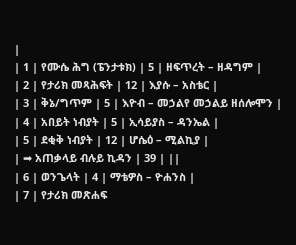|
| 1 | የሙሴ ሕግ (ፔንታቱክ) | 5 | ዘፍጥረት – ዘዳግም |
| 2 | የታሪክ መጻሕፍት | 12 | እያሱ – አስቴር |
| 3 | ቅኔ/ግጥም | 5 | እዮብ – መኃልየ መኃልይ ዘሰሎሞን |
| 4 | አበይት ነብያት | 5 | ኢሳይያስ – ዳንኤል |
| 5 | ደቂቅ ነብያት | 12 | ሆሴዕ – ሚልኪያ |
| ➡ አጠቃላይ ብሉይ ኪዳን | 39 | ||
| 6 | ወንጌላት | 4 | ማቴዎስ – ዮሐንስ |
| 7 | የታሪክ መጽሐፍ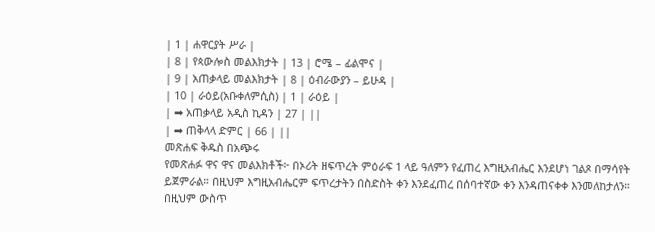| 1 | ሐዋርያት ሥራ |
| 8 | የጳውሎስ መልእክታት | 13 | ሮሜ – ፊልሞና |
| 9 | አጠቃላይ መልእክታት | 8 | ዕብራውያን – ይሁዳ |
| 10 | ራዕይ(አቡቀለምሲስ) | 1 | ራዕይ |
| ➡ አጠቃላይ አዲስ ኪዳን | 27 | ||
| ➡ ጠቅላላ ድምር | 66 | ||
መጽሐፍ ቅዱስ በአጭሩ
የመጽሐፉ ዋና ዋና መልእክቶች፦ በኦሪት ዘፍጥረት ምዕራፍ 1 ላይ ዓለምን የፈጠረ እግዚአብሔር እንደሆነ ገልጾ በማሳየት ይጀምራል። በዚህም እግዚአብሔርም ፍጥረታትን በስድስት ቀን እንደፈጠረ በሰባተኛው ቀን እንዳጠናቀቀ እንመለከታለን። በዚህም ውስጥ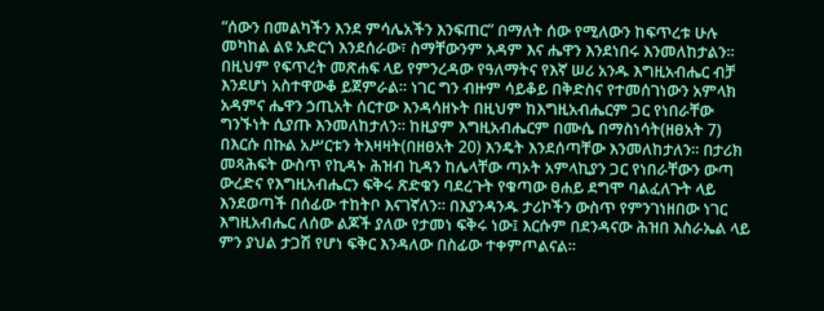“ሰውን በመልካችን እንደ ምሳሌአችን እንፍጠር” በማለት ሰው የሚለውን ከፍጥረቱ ሁሉ መካከል ልዩ አድርጎ እንደሰራው፣ ስማቸውንም አዳም እና ሔዋን እንደነበሩ እንመለከታልን። በዚህም የፍጥረት መጽሐፍ ላይ የምንረዳው የዓለማትና የእኛ ሠሪ አንዱ እግዚአብሔር ብቻ እንደሆነ አስተዋውቆ ይጀምራል። ነገር ግን ብዙም ሳይቆይ በቅድስና የተመሰገነውን አምላክ አዳምና ሔዋን ኃጢአት ሰርተው እንዳሳዘኑት በዚህም ከእግዚአብሔርም ጋር የነበራቸው ግንኙነት ሲያጡ እንመለከታለን። ከዚያም እግዚአብሔርም በሙሴ በማስነሳት(ዘፀአት 7) በእርሱ በኩል አሥርቱን ትእዛዛት(በዘፀአት 20) እንዴት እንደሰጣቸው እንመለከታለን። በታሪክ መጻሕፍት ውስጥ የኪዳኑ ሕዝብ ኪዳን ከሌላቸው ጣኦት አምላኪያን ጋር የነበራቸውን ውጣ ውረድና የእግዚአብሔርን ፍቅሩ ጽድቁን ባደረጉት የቁጣው ፀሐይ ደግሞ ባልፈለጉት ላይ እንደወጣች በሰፊው ተከትቦ እናገኛለን። በእያንዳንዱ ታሪኮችን ውስጥ የምንገነዘበው ነገር እግዚአብሔር ለሰው ልጆች ያለው የታመነ ፍቅሩ ነው፤ እርሱም በደንዳናው ሕዝበ እስራኤል ላይ ምን ያህል ታጋሽ የሆነ ፍቅር እንዳለው በስፊው ተቀምጦልናል።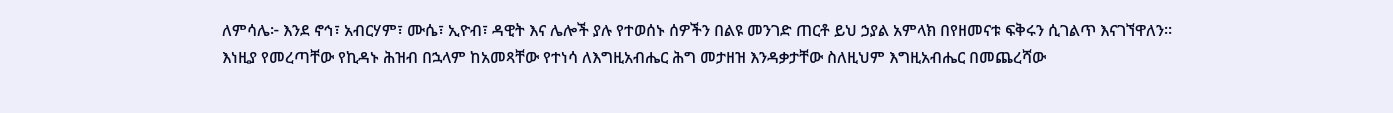ለምሳሌ፦ እንደ ኖኅ፣ አብርሃም፣ ሙሴ፣ ኢዮብ፣ ዳዊት እና ሌሎች ያሉ የተወሰኑ ሰዎችን በልዩ መንገድ ጠርቶ ይህ ኃያል አምላክ በየዘመናቱ ፍቅሩን ሲገልጥ እናገኘዋለን።
እነዚያ የመረጣቸው የኪዳኑ ሕዝብ በኋላም ከአመጻቸው የተነሳ ለእግዚአብሔር ሕግ መታዘዝ እንዳቃታቸው ስለዚህም እግዚአብሔር በመጨረሻው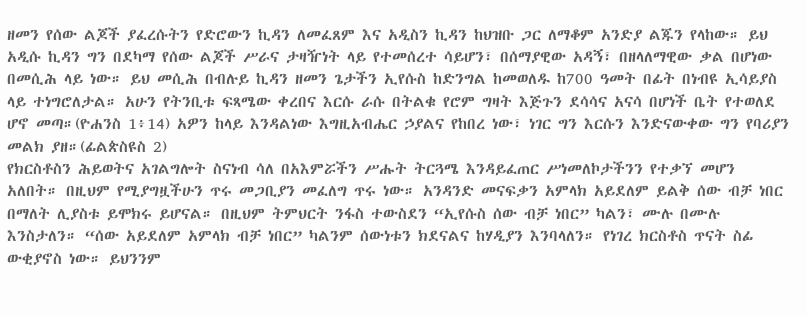ዘመን የሰው ልጆች ያፈረሱትን የድሮውን ኪዳን ለመፈጸም እና አዲስን ኪዳን ከህዝቡ ጋር ለማቆም አንድያ ልጁን የላከው። ይህ አዲሱ ኪዳን ግን በደካማ የሰው ልጆች ሥራና ታዛዥነት ላይ የተመሰረተ ሳይሆን፣ በሰማያዊው አዳኝ፣ በዘላለማዊው ቃል በሆነው በመሲሕ ላይ ነው። ይህ መሲሕ በብሉይ ኪዳን ዘመን ጌታችን ኢየሱስ ከድንግል ከመወለዱ ከ700 ዓመት በፊት በነብዩ ኢሳይያስ ላይ ተነግሮለታል። አሁን የትንቢቱ ፍጻሜው ቀረበና እርሱ ራሱ በትልቁ የሮም ግዛት እጅጉን ደሳሳና አናሳ በሆነች ቤት የተወለደ ሆኖ መጣ።(ዮሐንስ 1፥14) አዎን ከላይ እንዳልነው እግዚአብሔር ኃያልና የከበረ ነው፣ ነገር ግን እርሱን እንድናውቀው ግን የባሪያን መልክ ያዘ።(ፊልጵስዩስ 2)
የክርስቶስን ሕይወትና አገልግሎት ስናነብ ሳለ በአእምሯችን ሥሑት ትርጓሜ እንዳይፈጠር ሥነመለኮታችንን የተቃኘ መሆን አለበት። በዚህም የሚያግዟችሁን ጥሩ መጋቢያን መፈለግ ጥሩ ነው። አንዳንድ መናፍቃን አምላክ አይደለም ይልቅ ሰው ብቻ ነበር በማለት ሊያስቱ ይሞክሩ ይሆናል። በዚህም ትምህርት ንፋስ ተውስደን “ኢየሱስ ሰው ብቻ ነበር” ካልን፣ ሙሉ በሙሉ እንስታለን። “ሰው አይደለም አምላክ ብቻ ነበር” ካልንም ሰውነቱን ክደናልና ከሃዲያን እንባላለን። የነገረ ክርስቶስ ጥናት ስፊ ውቂያኖስ ነው። ይህንንም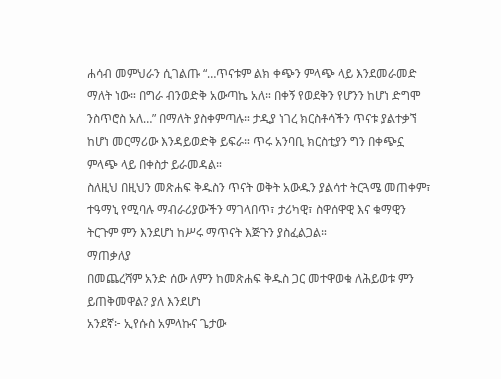ሐሳብ መምህራን ሲገልጡ “…ጥናቱም ልክ ቀጭን ምላጭ ላይ እንደመራመድ ማለት ነው። በግራ ብንወድቅ አውጣኬ አለ። በቀኝ የወደቅን የሆንን ከሆነ ድግሞ ንስጥሮስ አለ…” በማለት ያስቀምጣሉ። ታዲያ ነገረ ክርስቶሳችን ጥናቱ ያልተቃኘ ከሆነ መርማሪው እንዳይወድቅ ይፍራ። ጥሩ አንባቢ ክርስቲያን ግን በቀጭኗ ምላጭ ላይ በቀስታ ይራመዳል።
ስለዚህ በዚህን መጽሐፍ ቅዱስን ጥናት ወቅት አውዱን ያልሳተ ትርጓሜ መጠቀም፣ ተዓማኒ የሚባሉ ማብራሪያውችን ማገላበጥ፣ ታሪካዊ፣ ስዋሰዋዊ እና ቁማዊን ትርጉም ምን እንደሆነ ከሥሩ ማጥናት እጅጉን ያስፈልጋል።
ማጠቃለያ
በመጨረሻም አንድ ሰው ለምን ከመጽሐፍ ቅዱስ ጋር መተዋወቁ ለሕይወቱ ምን ይጠቅመዋል? ያለ እንደሆነ
አንደኛ፦ ኢየሱስ አምላኩና ጌታው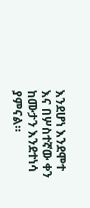እንደሆነ እንደሞተ እና በሦስተኛው ቀን ከሙታን እንደተነሳ ያምናል።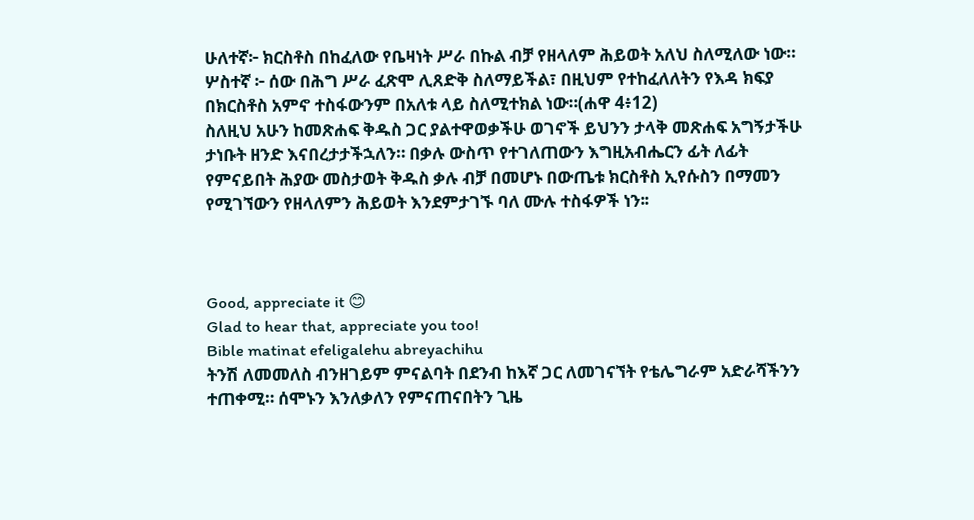ሁለተኛ፦ ክርስቶስ በከፈለው የቤዛነት ሥራ በኩል ብቻ የዘላለም ሕይወት አለህ ስለሚለው ነው።
ሦስተኛ ፦ ሰው በሕግ ሥራ ፈጽሞ ሊጸድቅ ስለማይችል፣ በዚህም የተከፈለለትን የእዳ ክፍያ በክርስቶስ አምኖ ተስፋውንም በአለቱ ላይ ስለሚተክል ነው።(ሐዋ 4፥12)
ስለዚህ አሁን ከመጽሐፍ ቅዱስ ጋር ያልተዋወቃችሁ ወገኖች ይህንን ታላቅ መጽሐፍ አግኝታችሁ ታነቡት ዘንድ እናበረታታችኋለን። በቃሉ ውስጥ የተገለጠውን እግዚአብሔርን ፊት ለፊት የምናይበት ሕያው መስታወት ቅዱስ ቃሉ ብቻ በመሆኑ በውጤቱ ክርስቶስ ኢየሱስን በማመን የሚገኘውን የዘላለምን ሕይወት እንደምታገኙ ባለ ሙሉ ተስፋዎች ነን፡፡



Good, appreciate it 😊
Glad to hear that, appreciate you too!
Bible matinat efeligalehu abreyachihu
ትንሽ ለመመለስ ብንዘገይም ምናልባት በደንብ ከእኛ ጋር ለመገናኘት የቴሌግራም አድራሻችንን ተጠቀሚ። ሰሞኑን እንለቃለን የምናጠናበትን ጊዜ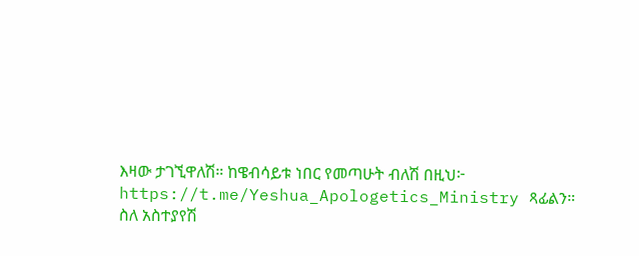እዛው ታገኚዋለሽ። ከዌብሳይቱ ነበር የመጣሁት ብለሽ በዚህ፦ https://t.me/Yeshua_Apologetics_Ministry ጻፊልን።
ስለ አስተያየሽ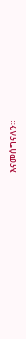እናመሰግናለን።